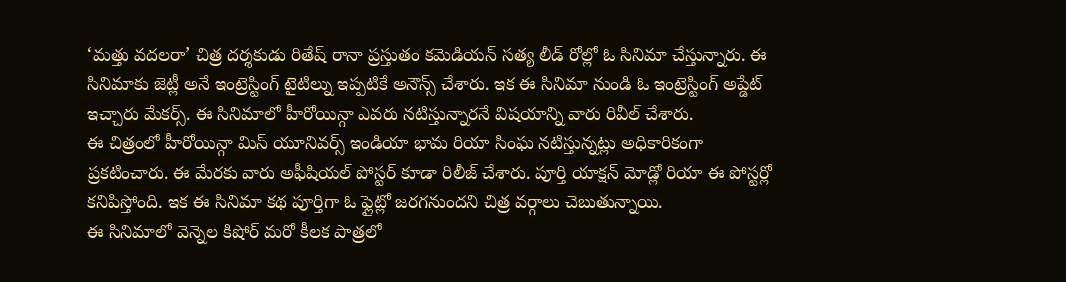‘మత్తు వదలరా’ చిత్ర దర్శకుడు రితేష్ రానా ప్రస్తుతం కమెడియన్ సత్య లీడ్ రోల్లో ఓ సినిమా చేస్తున్నారు. ఈ సినిమాకు జెట్లీ అనే ఇంట్రెస్టింగ్ టైటిల్ను ఇప్పటికే అనౌన్స్ చేశారు. ఇక ఈ సినిమా నుండి ఓ ఇంట్రెస్టింగ్ అప్డేట్ ఇచ్చారు మేకర్స్. ఈ సినిమాలో హీరోయిన్గా ఎవరు నటిస్తున్నారనే విషయాన్ని వారు రివీల్ చేశారు.
ఈ చిత్రంలో హీరోయిన్గా మిస్ యూనివర్స్ ఇండియా భామ రియా సింఘ నటిస్తున్నట్లు అధికారికంగా ప్రకటించారు. ఈ మేరకు వారు అఫీషియల్ పోస్టర్ కూడా రిలీజ్ చేశారు. పూర్తి యాక్షన్ మోడ్లో రియా ఈ పోస్టర్లో కనిపిస్తోంది. ఇక ఈ సినిమా కథ పూర్తిగా ఓ ఫ్లైట్లో జరగనుందని చిత్ర వర్గాలు చెబుతున్నాయి.
ఈ సినిమాలో వెన్నెల కిషోర్ మరో కీలక పాత్రలో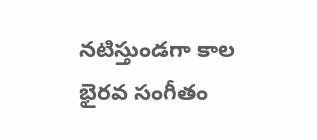నటిస్తుండగా కాల భైరవ సంగీతం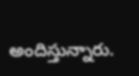అందిస్తున్నారు.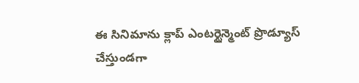ఈ సినిమాను క్లాప్ ఎంటర్టైన్మెంట్ ప్రొడ్యూస్ చేస్తుండగా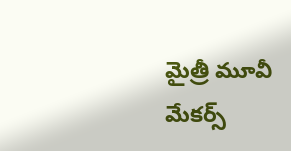మైత్రీ మూవీ మేకర్స్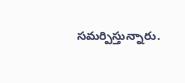సమర్పిస్తున్నారు.